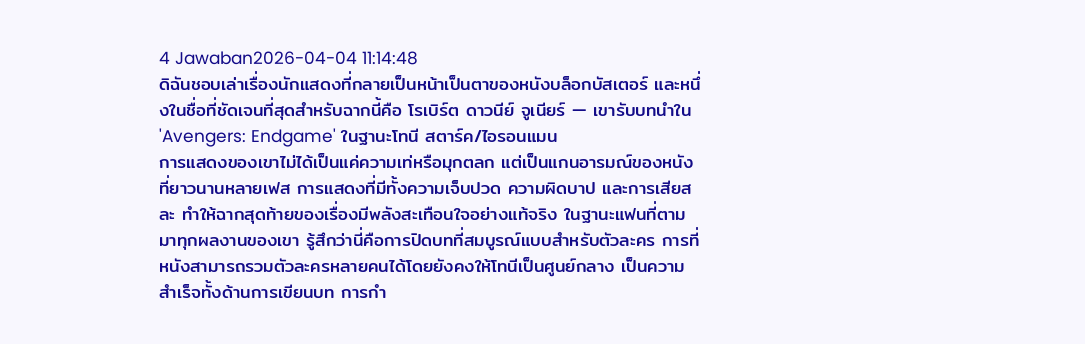4 Jawaban2026-04-04 11:14:48
ดิฉันชอบเล่าเรื่องนักแสดงที่กลายเป็นหน้าเป็นตาของหนังบล็อกบัสเตอร์ และหนึ่งในชื่อที่ชัดเจนที่สุดสำหรับฉากนี้คือ โรเบิร์ต ดาวนีย์ จูเนียร์ — เขารับบทนำใน 'Avengers: Endgame' ในฐานะโทนี สตาร์ค/ไอรอนแมน
การแสดงของเขาไม่ได้เป็นแค่ความเท่หรือมุกตลก แต่เป็นแกนอารมณ์ของหนังที่ยาวนานหลายเฟส การแสดงที่มีทั้งความเจ็บปวด ความผิดบาป และการเสียสละ ทำให้ฉากสุดท้ายของเรื่องมีพลังสะเทือนใจอย่างแท้จริง ในฐานะแฟนที่ตามมาทุกผลงานของเขา รู้สึกว่านี่คือการปิดบทที่สมบูรณ์แบบสำหรับตัวละคร การที่หนังสามารถรวมตัวละครหลายคนได้โดยยังคงให้โทนีเป็นศูนย์กลาง เป็นความสำเร็จทั้งด้านการเขียนบท การกำ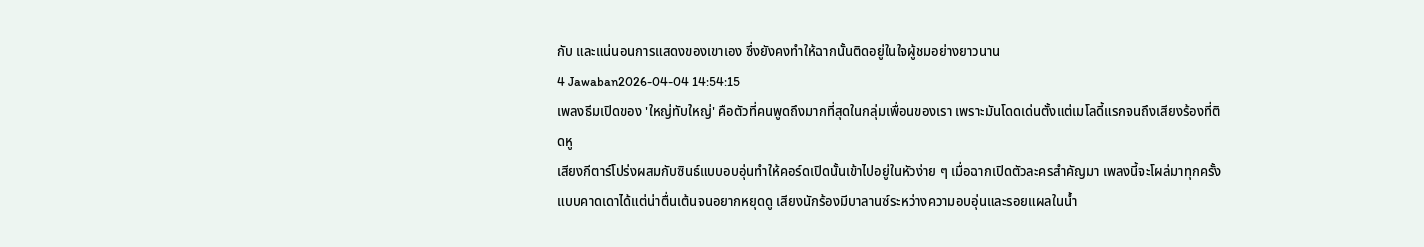กับ และแน่นอนการแสดงของเขาเอง ซึ่งยังคงทำให้ฉากนั้นติดอยู่ในใจผู้ชมอย่างยาวนาน
4 Jawaban2026-04-04 14:54:15
เพลงธีมเปิดของ 'ใหญ่ทับใหญ่' คือตัวที่คนพูดถึงมากที่สุดในกลุ่มเพื่อนของเรา เพราะมันโดดเด่นตั้งแต่เมโลดี้แรกจนถึงเสียงร้องที่ติดหู
เสียงกีตาร์โปร่งผสมกับซินธ์แบบอบอุ่นทำให้คอร์ดเปิดนั้นเข้าไปอยู่ในหัวง่าย ๆ เมื่อฉากเปิดตัวละครสำคัญมา เพลงนี้จะโผล่มาทุกครั้งแบบคาดเดาได้แต่น่าตื่นเต้นจนอยากหยุดดู เสียงนักร้องมีบาลานซ์ระหว่างความอบอุ่นและรอยแผลในน้ำ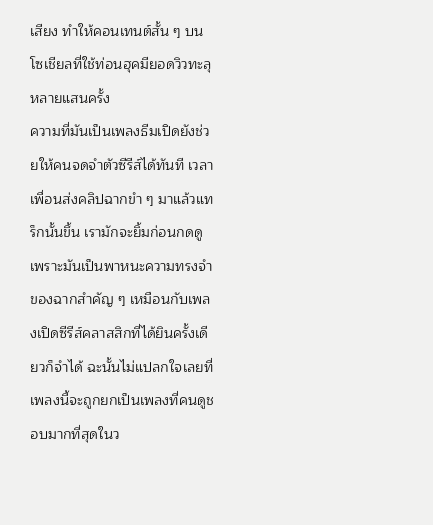เสียง ทำให้คอนเทนต์สั้น ๆ บนโซเชียลที่ใช้ท่อนฮุคมียอดวิวทะลุหลายแสนครั้ง
ความที่มันเป็นเพลงธีมเปิดยังช่วยให้คนจดจำตัวซีรีส์ได้ทันที เวลาเพื่อนส่งคลิปฉากขำ ๆ มาแล้วแทร็กนั้นขึ้น เรามักจะยิ้มก่อนกดดู เพราะมันเป็นพาหนะความทรงจำของฉากสำคัญ ๆ เหมือนกับเพลงเปิดซีรีส์คลาสสิกที่ได้ยินครั้งเดียวก็จำได้ ฉะนั้นไม่แปลกใจเลยที่เพลงนี้จะถูกยกเป็นเพลงที่คนดูชอบมากที่สุดในว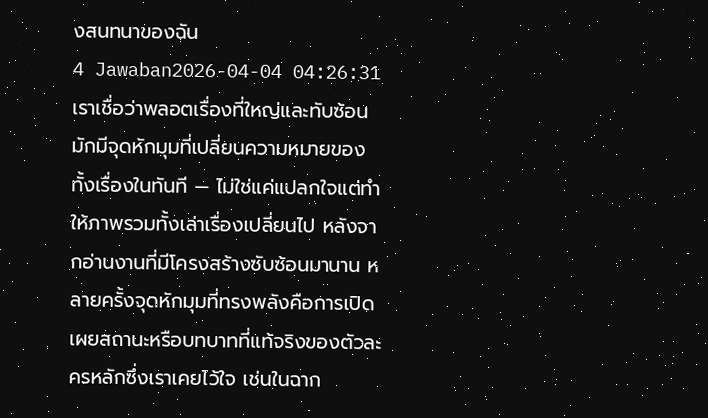งสนทนาของฉัน
4 Jawaban2026-04-04 04:26:31
เราเชื่อว่าพลอตเรื่องที่ใหญ่และทับซ้อนมักมีจุดหักมุมที่เปลี่ยนความหมายของทั้งเรื่องในทันที — ไม่ใช่แค่แปลกใจแต่ทำให้ภาพรวมทั้งเล่าเรื่องเปลี่ยนไป หลังจากอ่านงานที่มีโครงสร้างซับซ้อนมานาน หลายครั้งจุดหักมุมที่ทรงพลังคือการเปิดเผยสถานะหรือบทบาทที่แท้จริงของตัวละครหลักซึ่งเราเคยไว้ใจ เช่นในฉาก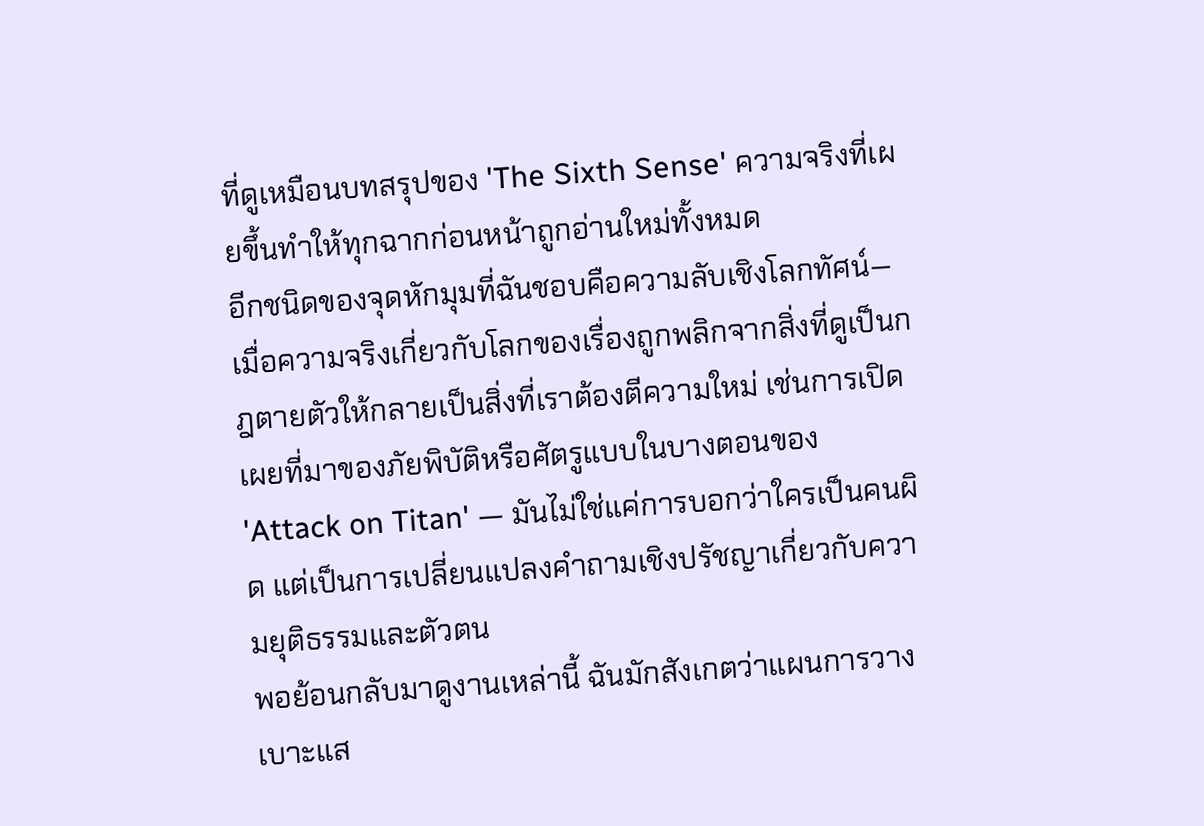ที่ดูเหมือนบทสรุปของ 'The Sixth Sense' ความจริงที่เผยขึ้นทำให้ทุกฉากก่อนหน้าถูกอ่านใหม่ทั้งหมด
อีกชนิดของจุดหักมุมที่ฉันชอบคือความลับเชิงโลกทัศน์—เมื่อความจริงเกี่ยวกับโลกของเรื่องถูกพลิกจากสิ่งที่ดูเป็นกฎตายตัวให้กลายเป็นสิ่งที่เราต้องตีความใหม่ เช่นการเปิดเผยที่มาของภัยพิบัติหรือศัตรูแบบในบางตอนของ 'Attack on Titan' — มันไม่ใช่แค่การบอกว่าใครเป็นคนผิด แต่เป็นการเปลี่ยนแปลงคำถามเชิงปรัชญาเกี่ยวกับความยุติธรรมและตัวตน
พอย้อนกลับมาดูงานเหล่านี้ ฉันมักสังเกตว่าแผนการวางเบาะแส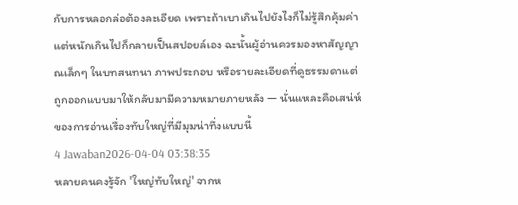กับการหลอกล่อต้องละเอียด เพราะถ้าเบาเกินไปยังไงก็ไม่รู้สึกคุ้มค่า แต่หนักเกินไปก็กลายเป็นสปอยล์เอง ฉะนั้นผู้อ่านควรมองหาสัญญาณเล็กๆ ในบทสนทนา ภาพประกอบ หรือรายละเอียดที่ดูธรรมดาแต่ถูกออกแบบมาให้กลับมามีความหมายภายหลัง — นั่นแหละคือเสน่ห์ของการอ่านเรื่องทับใหญ่ที่มีมุมน่าทึ่งแบบนี้
4 Jawaban2026-04-04 03:38:35
หลายคนคงรู้จัก 'ใหญ่ทับใหญ่' จากห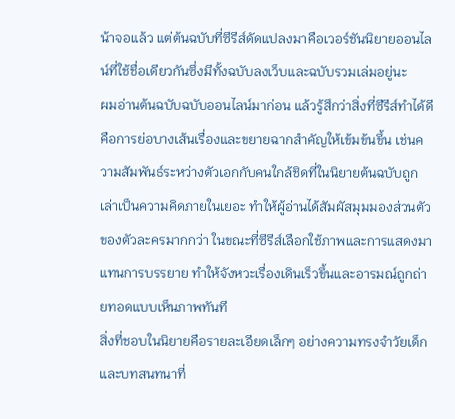น้าจอแล้ว แต่ต้นฉบับที่ซีรีส์ดัดแปลงมาคือเวอร์ชันนิยายออนไลน์ที่ใช้ชื่อเดียวกันซึ่งมีทั้งฉบับลงเว็บและฉบับรวมเล่มอยู่นะ
ผมอ่านต้นฉบับฉบับออนไลน์มาก่อน แล้วรู้สึกว่าสิ่งที่ซีรีส์ทำได้ดีคือการย่อบางเส้นเรื่องและขยายฉากสำคัญให้เข้มข้นขึ้น เช่นความสัมพันธ์ระหว่างตัวเอกกับคนใกล้ชิดที่ในนิยายต้นฉบับถูกเล่าเป็นความคิดภายในเยอะ ทำให้ผู้อ่านได้สัมผัสมุมมองส่วนตัวของตัวละครมากกว่า ในขณะที่ซีรีส์เลือกใช้ภาพและการแสดงมาแทนการบรรยาย ทำให้จังหวะเรื่องเดินเร็วขึ้นและอารมณ์ถูกถ่ายทอดแบบเห็นภาพทันที
สิ่งที่ชอบในนิยายคือรายละเอียดเล็กๆ อย่างความทรงจำวัยเด็กและบทสนทนาที่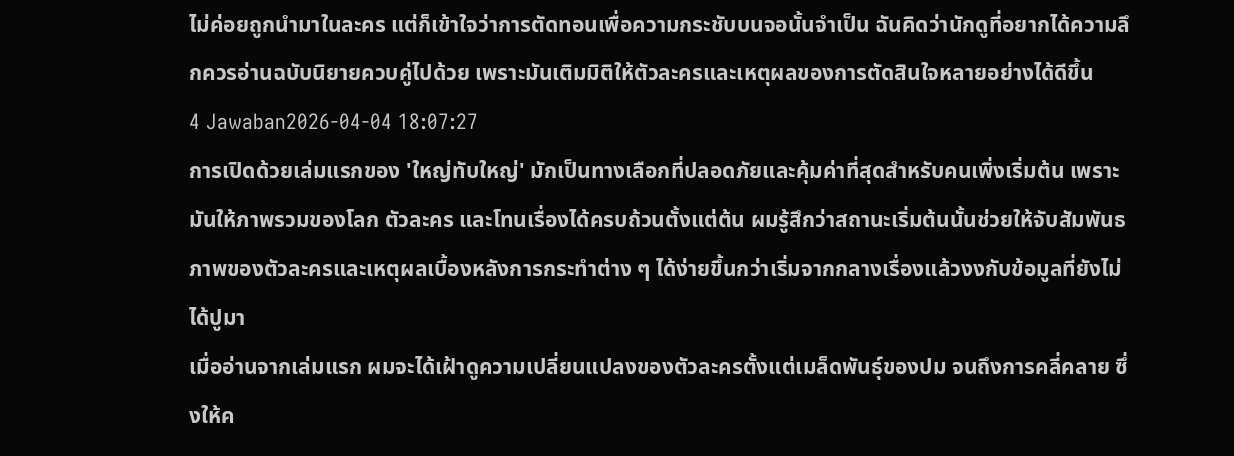ไม่ค่อยถูกนำมาในละคร แต่ก็เข้าใจว่าการตัดทอนเพื่อความกระชับบนจอนั้นจำเป็น ฉันคิดว่านักดูที่อยากได้ความลึกควรอ่านฉบับนิยายควบคู่ไปด้วย เพราะมันเติมมิติให้ตัวละครและเหตุผลของการตัดสินใจหลายอย่างได้ดีขึ้น
4 Jawaban2026-04-04 18:07:27
การเปิดด้วยเล่มแรกของ 'ใหญ่ทับใหญ่' มักเป็นทางเลือกที่ปลอดภัยและคุ้มค่าที่สุดสำหรับคนเพิ่งเริ่มต้น เพราะมันให้ภาพรวมของโลก ตัวละคร และโทนเรื่องได้ครบถ้วนตั้งแต่ต้น ผมรู้สึกว่าสถานะเริ่มต้นนั้นช่วยให้จับสัมพันธภาพของตัวละครและเหตุผลเบื้องหลังการกระทำต่าง ๆ ได้ง่ายขึ้นกว่าเริ่มจากกลางเรื่องแล้วงงกับข้อมูลที่ยังไม่ได้ปูมา
เมื่ออ่านจากเล่มแรก ผมจะได้เฝ้าดูความเปลี่ยนแปลงของตัวละครตั้งแต่เมล็ดพันธุ์ของปม จนถึงการคลี่คลาย ซึ่งให้ค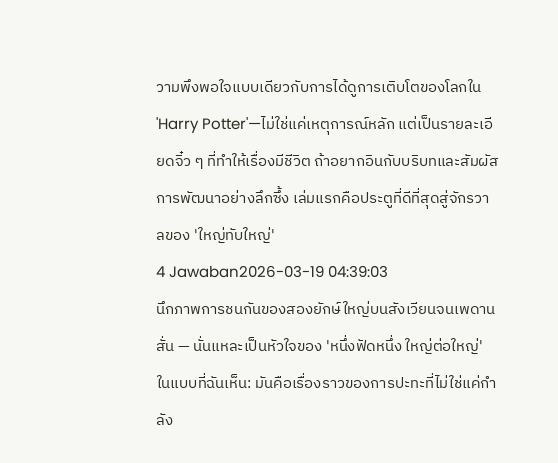วามพึงพอใจแบบเดียวกับการได้ดูการเติบโตของโลกใน 'Harry Potter'—ไม่ใช่แค่เหตุการณ์หลัก แต่เป็นรายละเอียดจิ๋ว ๆ ที่ทำให้เรื่องมีชีวิต ถ้าอยากอินกับบริบทและสัมผัสการพัฒนาอย่างลึกซึ้ง เล่มแรกคือประตูที่ดีที่สุดสู่จักรวาลของ 'ใหญ่ทับใหญ่'
4 Jawaban2026-03-19 04:39:03
นึกภาพการชนกันของสองยักษ์ใหญ่บนสังเวียนจนเพดานสั่น — นั่นแหละเป็นหัวใจของ 'หนึ่งฟัดหนึ่ง ใหญ่ต่อใหญ่' ในแบบที่ฉันเห็น: มันคือเรื่องราวของการปะทะที่ไม่ใช่แค่กำลัง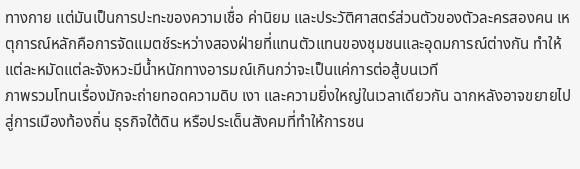ทางกาย แต่มันเป็นการปะทะของความเชื่อ ค่านิยม และประวัติศาสตร์ส่วนตัวของตัวละครสองคน เหตุการณ์หลักคือการจัดแมตช์ระหว่างสองฝ่ายที่แทนตัวแทนของชุมชนและอุดมการณ์ต่างกัน ทำให้แต่ละหมัดแต่ละจังหวะมีน้ำหนักทางอารมณ์เกินกว่าจะเป็นแค่การต่อสู้บนเวที
ภาพรวมโทนเรื่องมักจะถ่ายทอดความดิบ เงา และความยิ่งใหญ่ในเวลาเดียวกัน ฉากหลังอาจขยายไปสู่การเมืองท้องถิ่น ธุรกิจใต้ดิน หรือประเด็นสังคมที่ทำให้การชน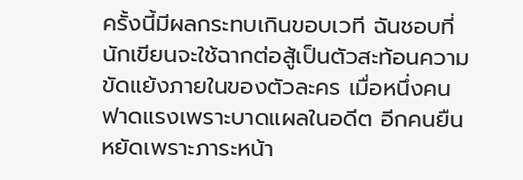ครั้งนี้มีผลกระทบเกินขอบเวที ฉันชอบที่นักเขียนจะใช้ฉากต่อสู้เป็นตัวสะท้อนความขัดแย้งภายในของตัวละคร เมื่อหนึ่งคนฟาดแรงเพราะบาดแผลในอดีต อีกคนยืนหยัดเพราะภาระหน้า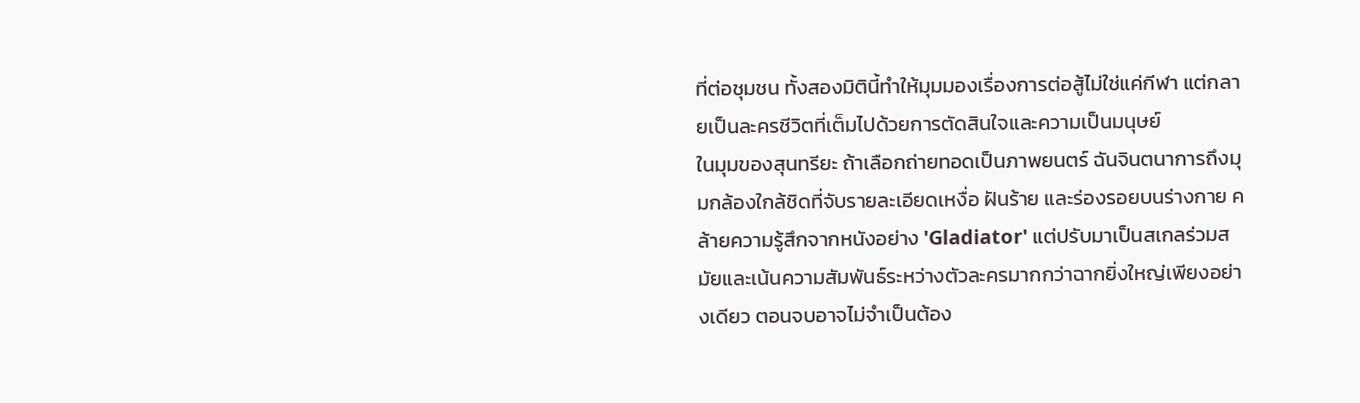ที่ต่อชุมชน ทั้งสองมิตินี้ทำให้มุมมองเรื่องการต่อสู้ไม่ใช่แค่กีฬา แต่กลายเป็นละครชีวิตที่เต็มไปด้วยการตัดสินใจและความเป็นมนุษย์
ในมุมของสุนทรียะ ถ้าเลือกถ่ายทอดเป็นภาพยนตร์ ฉันจินตนาการถึงมุมกล้องใกล้ชิดที่จับรายละเอียดเหงื่อ ฝันร้าย และร่องรอยบนร่างกาย คล้ายความรู้สึกจากหนังอย่าง 'Gladiator' แต่ปรับมาเป็นสเกลร่วมสมัยและเน้นความสัมพันธ์ระหว่างตัวละครมากกว่าฉากยิ่งใหญ่เพียงอย่างเดียว ตอนจบอาจไม่จำเป็นต้อง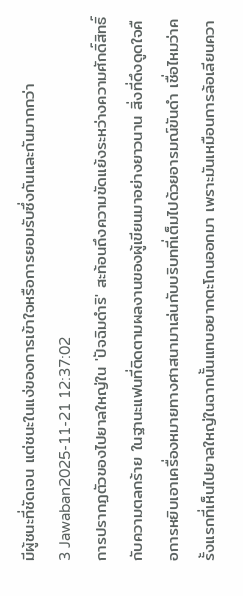มีผู้ชนะที่ชัดเจน แต่ชนะในแง่ของการเข้าใจหรือการยอมรับซึ่งกันและกันมากกว่า
3 Jawaban2025-11-21 12:37:02
การปรากฏตัวของไปยาลใหญ่ใน 'ปัจฉิมดำริ' สะท้อนถึงความขัดแย้งระหว่างความศักดิ์สิทธิ์กับความตลกร้าย ในฐานะแฟนที่ติดตามผลงานของผู้เขียนมาอย่างยาวนาน สิ่งที่ดึงดูดใจคือการหยิบเอาเครื่องหมายทางศาสนามาเล่นกับบริบทที่เต็มไปด้วยอารมณ์ขันดำ เชื่อไหมว่าครั้งแรกที่เห็นไปยาลใหญ่ในฉากนั้นแทบอยากตะโกนออกมา เพราะมันเหมือนการล้อเลียนควา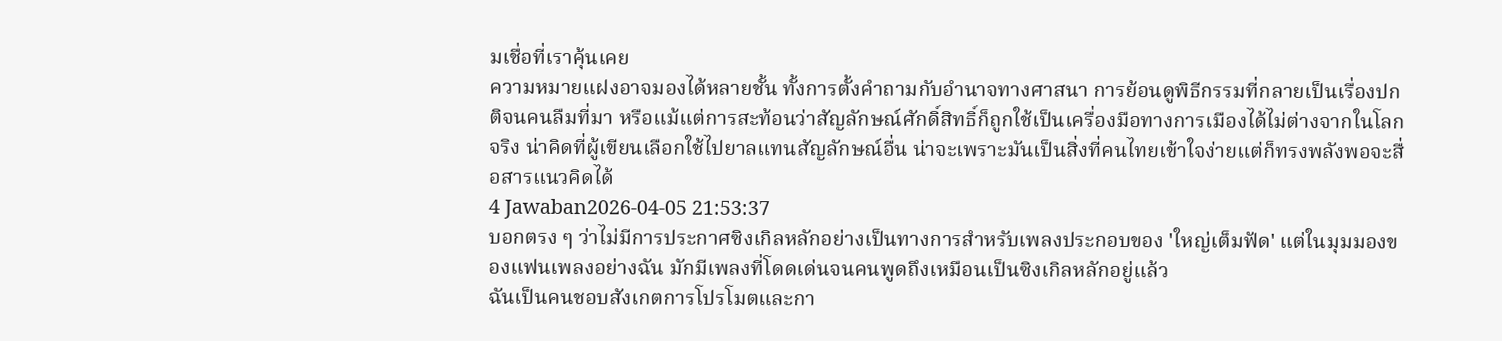มเชื่อที่เราคุ้นเคย
ความหมายแฝงอาจมองได้หลายชั้น ทั้งการตั้งคำถามกับอำนาจทางศาสนา การย้อนดูพิธีกรรมที่กลายเป็นเรื่องปกติจนคนลืมที่มา หรือแม้แต่การสะท้อนว่าสัญลักษณ์ศักดิ์สิทธิ์ก็ถูกใช้เป็นเครื่องมือทางการเมืองได้ไม่ต่างจากในโลกจริง น่าคิดที่ผู้เขียนเลือกใช้ไปยาลแทนสัญลักษณ์อื่น น่าจะเพราะมันเป็นสิ่งที่คนไทยเข้าใจง่ายแต่ก็ทรงพลังพอจะสื่อสารแนวคิดได้
4 Jawaban2026-04-05 21:53:37
บอกตรง ๆ ว่าไม่มีการประกาศซิงเกิลหลักอย่างเป็นทางการสำหรับเพลงประกอบของ 'ใหญ่เต็มฟัด' แต่ในมุมมองของแฟนเพลงอย่างฉัน มักมีเพลงที่โดดเด่นจนคนพูดถึงเหมือนเป็นซิงเกิลหลักอยู่แล้ว
ฉันเป็นคนชอบสังเกตการโปรโมตและกา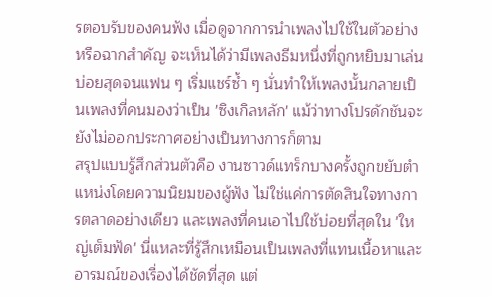รตอบรับของคนฟัง เมื่อดูจากการนำเพลงไปใช้ในตัวอย่างหรือฉากสำคัญ จะเห็นได้ว่ามีเพลงธีมหนึ่งที่ถูกหยิบมาเล่นบ่อยสุดจนแฟน ๆ เริ่มแชร์ซ้ำ ๆ นั่นทำให้เพลงนั้นกลายเป็นเพลงที่คนมองว่าเป็น 'ซิงเกิลหลัก' แม้ว่าทางโปรดักชันจะยังไม่ออกประกาศอย่างเป็นทางการก็ตาม
สรุปแบบรู้สึกส่วนตัวคือ งานซาวด์แทร็กบางครั้งถูกขยับตำแหน่งโดยความนิยมของผู้ฟัง ไม่ใช่แค่การตัดสินใจทางการตลาดอย่างเดียว และเพลงที่คนเอาไปใช้บ่อยที่สุดใน 'ใหญ่เต็มฟัด' นี่แหละที่รู้สึกเหมือนเป็นเพลงที่แทนเนื้อหาและอารมณ์ของเรื่องได้ชัดที่สุด แต่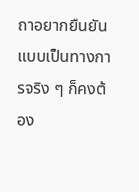ถาอยากยืนยันแบบเป็นทางการจริง ๆ ก็คงต้อง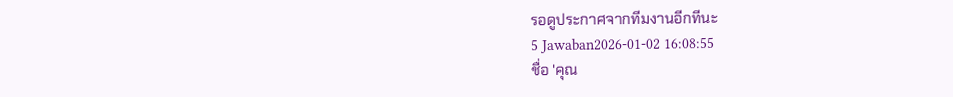รอดูประกาศจากทีมงานอีกทีนะ
5 Jawaban2026-01-02 16:08:55
ชื่อ 'คุณ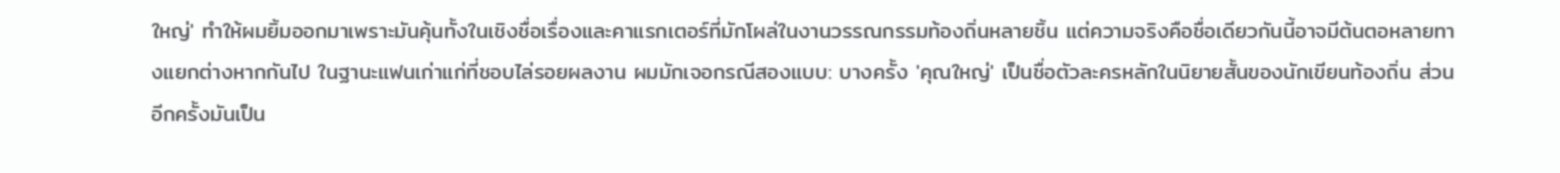ใหญ่' ทำให้ผมยิ้มออกมาเพราะมันคุ้นทั้งในเชิงชื่อเรื่องและคาแรกเตอร์ที่มักโผล่ในงานวรรณกรรมท้องถิ่นหลายชิ้น แต่ความจริงคือชื่อเดียวกันนี้อาจมีต้นตอหลายทางแยกต่างหากกันไป ในฐานะแฟนเก่าแก่ที่ชอบไล่รอยผลงาน ผมมักเจอกรณีสองแบบ: บางครั้ง 'คุณใหญ่' เป็นชื่อตัวละครหลักในนิยายสั้นของนักเขียนท้องถิ่น ส่วนอีกครั้งมันเป็น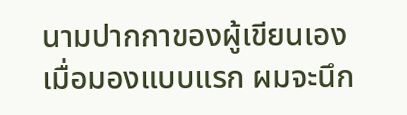นามปากกาของผู้เขียนเอง
เมื่อมองแบบแรก ผมจะนึก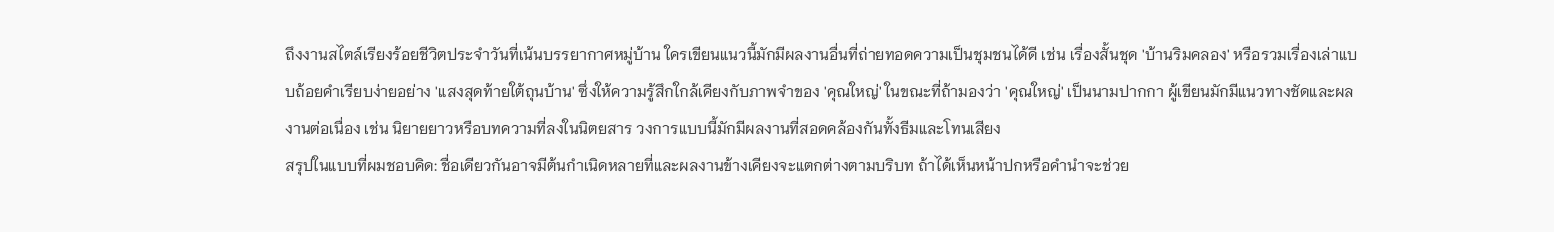ถึงงานสไตล์เรียงร้อยชีวิตประจำวันที่เน้นบรรยากาศหมู่บ้าน ใครเขียนแนวนี้มักมีผลงานอื่นที่ถ่ายทอดความเป็นชุมชนได้ดี เช่น เรื่องสั้นชุด 'บ้านริมคลอง' หรือรวมเรื่องเล่าแบบถ้อยคำเรียบง่ายอย่าง 'แสงสุดท้ายใต้ถุนบ้าน' ซึ่งให้ความรู้สึกใกล้เคียงกับภาพจำของ 'คุณใหญ่' ในขณะที่ถ้ามองว่า 'คุณใหญ่' เป็นนามปากกา ผู้เขียนมักมีแนวทางชัดและผลงานต่อเนื่อง เช่น นิยายยาวหรือบทความที่ลงในนิตยสาร วงการแบบนี้มักมีผลงานที่สอดคล้องกันทั้งธีมและโทนเสียง
สรุปในแบบที่ผมชอบคิด: ชื่อเดียวกันอาจมีต้นกำเนิดหลายที่และผลงานข้างเคียงจะแตกต่างตามบริบท ถ้าได้เห็นหน้าปกหรือคำนำจะช่วย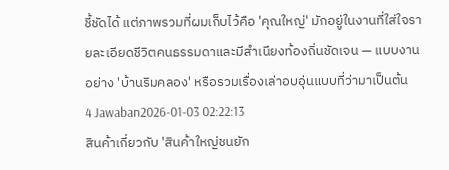ชี้ชัดได้ แต่ภาพรวมที่ผมเก็บไว้คือ 'คุณใหญ่' มักอยู่ในงานที่ใส่ใจรายละเอียดชีวิตคนธรรมดาและมีสำเนียงท้องถิ่นชัดเจน — แบบงานอย่าง 'บ้านริมคลอง' หรือรวมเรื่องเล่าอบอุ่นแบบที่ว่ามาเป็นต้น
4 Jawaban2026-01-03 02:22:13
สินค้าเกี่ยวกับ 'สินค้าใหญ่ชนยัก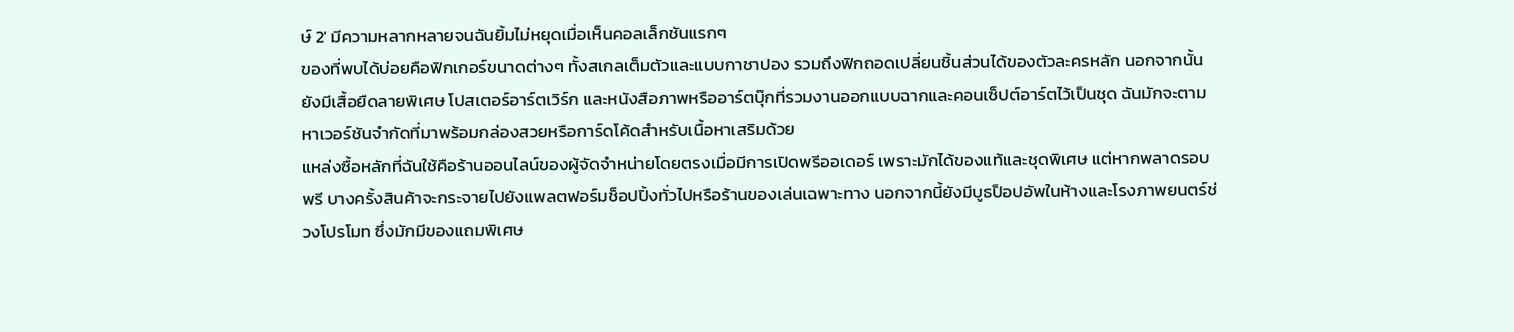ษ์ 2' มีความหลากหลายจนฉันยิ้มไม่หยุดเมื่อเห็นคอลเล็กชันแรกๆ
ของที่พบได้บ่อยคือฟิกเกอร์ขนาดต่างๆ ทั้งสเกลเต็มตัวและแบบกาชาปอง รวมถึงฟิกถอดเปลี่ยนชิ้นส่วนได้ของตัวละครหลัก นอกจากนั้นยังมีเสื้อยืดลายพิเศษ โปสเตอร์อาร์ตเวิร์ก และหนังสือภาพหรืออาร์ตบุ๊กที่รวมงานออกแบบฉากและคอนเซ็ปต์อาร์ตไว้เป็นชุด ฉันมักจะตามหาเวอร์ชันจำกัดที่มาพร้อมกล่องสวยหรือการ์ดโค้ดสำหรับเนื้อหาเสริมด้วย
แหล่งซื้อหลักที่ฉันใช้คือร้านออนไลน์ของผู้จัดจำหน่ายโดยตรงเมื่อมีการเปิดพรีออเดอร์ เพราะมักได้ของแท้และชุดพิเศษ แต่หากพลาดรอบพรี บางครั้งสินค้าจะกระจายไปยังแพลตฟอร์มช็อปปิ้งทั่วไปหรือร้านของเล่นเฉพาะทาง นอกจากนี้ยังมีบูธป็อปอัพในห้างและโรงภาพยนตร์ช่วงโปรโมท ซึ่งมักมีของแถมพิเศษ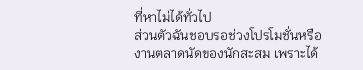ที่หาไม่ได้ทั่วไป
ส่วนตัวฉันชอบรอช่วงโปรโมชั่นหรืองานตลาดนัดของนักสะสม เพราะได้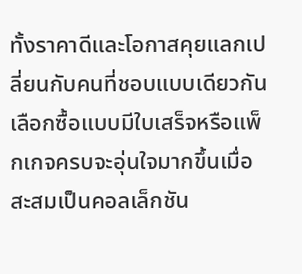ทั้งราคาดีและโอกาสคุยแลกเปลี่ยนกับคนที่ชอบแบบเดียวกัน เลือกซื้อแบบมีใบเสร็จหรือแพ็กเกจครบจะอุ่นใจมากขึ้นเมื่อสะสมเป็นคอลเล็กชัน